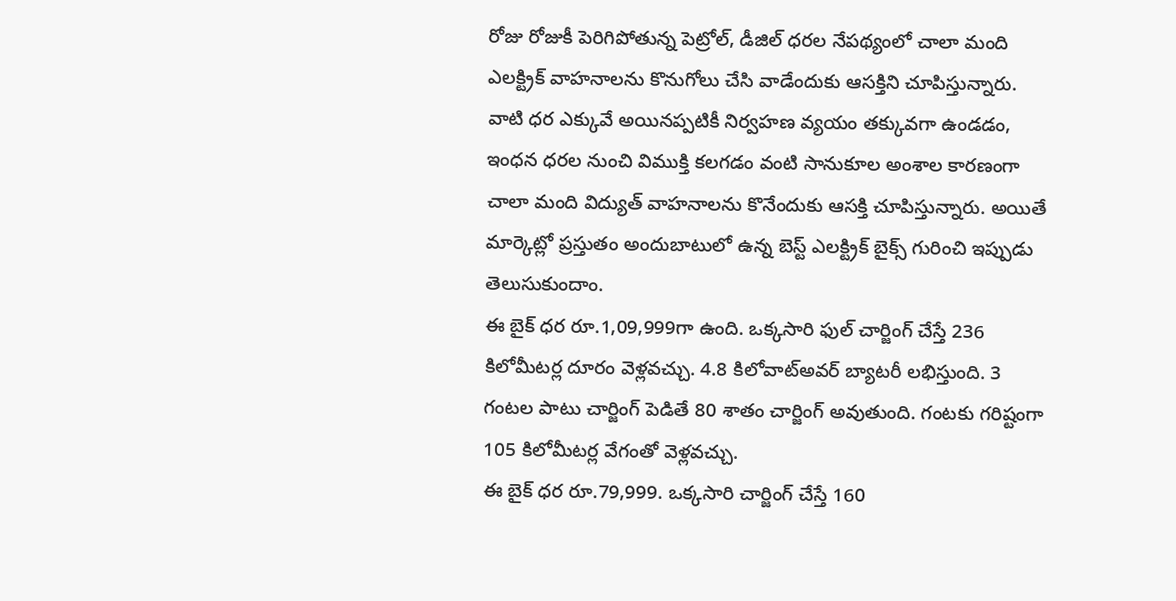రోజు రోజుకీ పెరిగిపోతున్న పెట్రోల్, డీజిల్ ధరల నేపథ్యంలో చాలా మంది ఎలక్ట్రిక్ వాహనాలను కొనుగోలు చేసి వాడేందుకు ఆసక్తిని చూపిస్తున్నారు. వాటి ధర ఎక్కువే అయినప్పటికీ నిర్వహణ వ్యయం తక్కువగా ఉండడం, ఇంధన ధరల నుంచి విముక్తి కలగడం వంటి సానుకూల అంశాల కారణంగా చాలా మంది విద్యుత్ వాహనాలను కొనేందుకు ఆసక్తి చూపిస్తున్నారు. అయితే మార్కెట్లో ప్రస్తుతం అందుబాటులో ఉన్న బెస్ట్ ఎలక్ట్రిక్ బైక్స్ గురించి ఇప్పుడు తెలుసుకుందాం.
ఈ బైక్ ధర రూ.1,09,999గా ఉంది. ఒక్కసారి ఫుల్ చార్జింగ్ చేస్తే 236 కిలోమీటర్ల దూరం వెళ్లవచ్చు. 4.8 కిలోవాట్అవర్ బ్యాటరీ లభిస్తుంది. 3 గంటల పాటు చార్జింగ్ పెడితే 80 శాతం చార్జింగ్ అవుతుంది. గంటకు గరిష్టంగా 105 కిలోమీటర్ల వేగంతో వెళ్లవచ్చు.
ఈ బైక్ ధర రూ.79,999. ఒక్కసారి చార్జింగ్ చేస్తే 160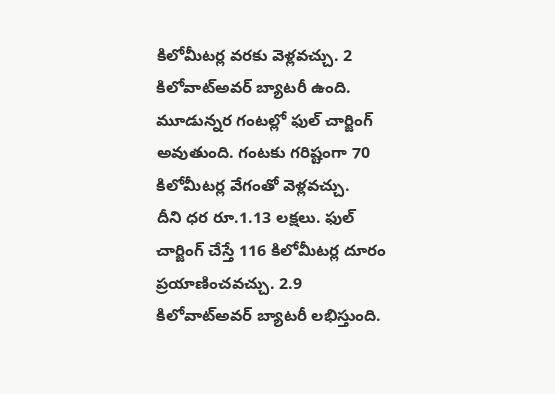కిలోమీటర్ల వరకు వెళ్లవచ్చు. 2 కిలోవాట్అవర్ బ్యాటరీ ఉంది. మూడున్నర గంటల్లో ఫుల్ చార్జింగ్ అవుతుంది. గంటకు గరిష్టంగా 70 కిలోమీటర్ల వేగంతో వెళ్లవచ్చు.
దీని ధర రూ.1.13 లక్షలు. ఫుల్ చార్జింగ్ చేస్తే 116 కిలోమీటర్ల దూరం ప్రయాణించవచ్చు. 2.9 కిలోవాట్అవర్ బ్యాటరీ లభిస్తుంది.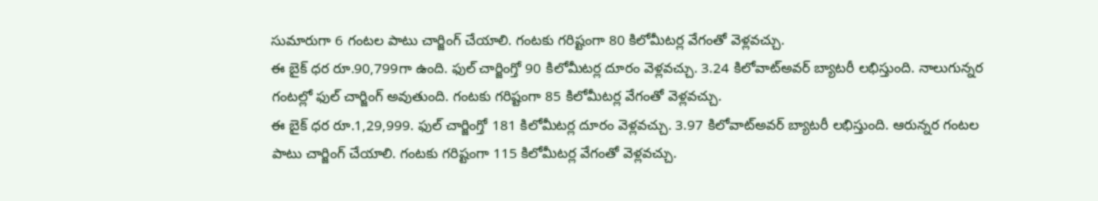సుమారుగా 6 గంటల పాటు చార్జింగ్ చేయాలి. గంటకు గరిష్టంగా 80 కిలోమీటర్ల వేగంతో వెళ్లవచ్చు.
ఈ బైక్ ధర రూ.90,799గా ఉంది. ఫుల్ చార్జింగ్తో 90 కిలోమీటర్ల దూరం వెళ్లవచ్చు. 3.24 కిలోవాట్అవర్ బ్యాటరీ లభిస్తుంది. నాలుగున్నర గంటల్లో ఫుల్ చార్జింగ్ అవుతుంది. గంటకు గరిష్టంగా 85 కిలోమీటర్ల వేగంతో వెళ్లవచ్చు.
ఈ బైక్ ధర రూ.1,29,999. ఫుల్ చార్జింగ్తో 181 కిలోమీటర్ల దూరం వెళ్లవచ్చు. 3.97 కిలోవాట్అవర్ బ్యాటరీ లభిస్తుంది. ఆరున్నర గంటల పాటు చార్జింగ్ చేయాలి. గంటకు గరిష్టంగా 115 కిలోమీటర్ల వేగంతో వెళ్లవచ్చు.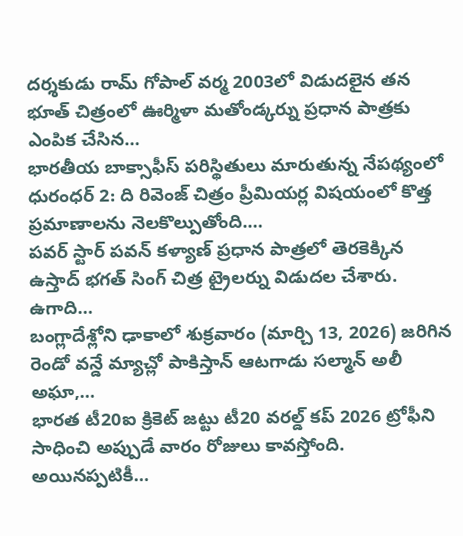దర్శకుడు రామ్ గోపాల్ వర్మ 2003లో విడుదలైన తన భూత్ చిత్రంలో ఊర్మిళా మతోండ్కర్ను ప్రధాన పాత్రకు ఎంపిక చేసిన…
భారతీయ బాక్సాఫీస్ పరిస్థితులు మారుతున్న నేపథ్యంలో ధురంధర్ 2: ది రివెంజ్ చిత్రం ప్రీమియర్ల విషయంలో కొత్త ప్రమాణాలను నెలకొల్పుతోంది.…
పవర్ స్టార్ పవన్ కళ్యాణ్ ప్రధాన పాత్రలో తెరకెక్కిన ఉస్తాద్ భగత్ సింగ్ చిత్ర ట్రైలర్ను విడుదల చేశారు. ఉగాది…
బంగ్లాదేశ్లోని ఢాకాలో శుక్రవారం (మార్చి 13, 2026) జరిగిన రెండో వన్డే మ్యాచ్లో పాకిస్తాన్ ఆటగాడు సల్మాన్ అలీ అఘా,…
భారత టీ20ఐ క్రికెట్ జట్టు టీ20 వరల్డ్ కప్ 2026 ట్రోఫీని సాధించి అప్పుడే వారం రోజులు కావస్తోంది. అయినప్పటికీ…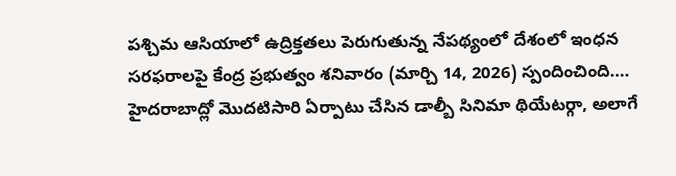పశ్చిమ ఆసియాలో ఉద్రిక్తతలు పెరుగుతున్న నేపథ్యంలో దేశంలో ఇంధన సరఫరాలపై కేంద్ర ప్రభుత్వం శనివారం (మార్చి 14, 2026) స్పందించింది.…
హైదరాబాద్లో మొదటిసారి ఏర్పాటు చేసిన డాల్బీ సినిమా థియేటర్గా, అలాగే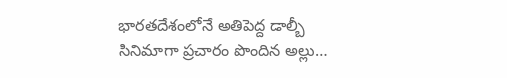భారతదేశంలోనే అతిపెద్ద డాల్బీ సినిమాగా ప్రచారం పొందిన అల్లు…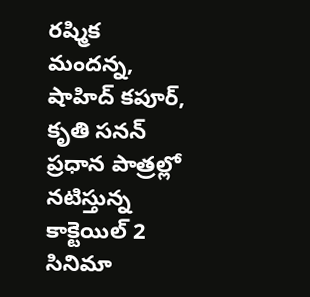రష్మిక మందన్న, షాహిద్ కపూర్, కృతి సనన్ ప్రధాన పాత్రల్లో నటిస్తున్న కాక్టెయిల్ 2 సినిమా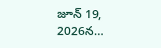జూన్ 19, 2026న…